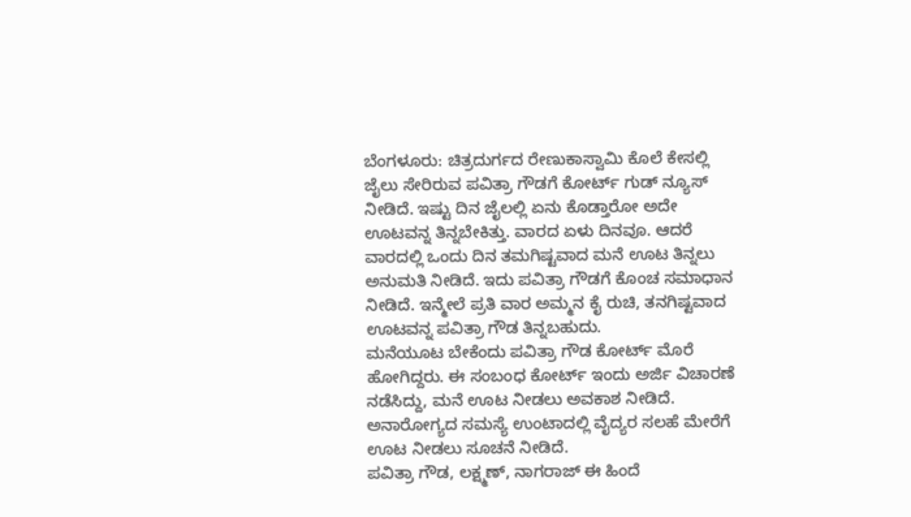ಬೆಂಗಳೂರು: ಚಿತ್ರದುರ್ಗದ ರೇಣುಕಾಸ್ವಾಮಿ ಕೊಲೆ ಕೇಸಲ್ಲಿ ಜೈಲು ಸೇರಿರುವ ಪವಿತ್ರಾ ಗೌಡಗೆ ಕೋರ್ಟ್ ಗುಡ್ ನ್ಯೂಸ್ ನೀಡಿದೆ. ಇಷ್ಟು ದಿನ ಜೈಲಲ್ಲಿ ಏನು ಕೊಡ್ತಾರೋ ಅದೇ ಊಟವನ್ನ ತಿನ್ನಬೇಕಿತ್ತು. ವಾರದ ಏಳು ದಿನವೂ. ಆದರೆ ವಾರದಲ್ಲಿ ಒಂದು ದಿನ ತಮಗಿಷ್ಟವಾದ ಮನೆ ಊಟ ತಿನ್ನಲು ಅನುಮತಿ ನೀಡಿದೆ. ಇದು ಪವಿತ್ರಾ ಗೌಡಗೆ ಕೊಂಚ ಸಮಾಧಾನ ನೀಡಿದೆ. ಇನ್ಮೇಲೆ ಪ್ರತಿ ವಾರ ಅಮ್ಮನ ಕೈ ರುಚಿ, ತನಗಿಷ್ಟವಾದ ಊಟವನ್ನ ಪವಿತ್ರಾ ಗೌಡ ತಿನ್ನಬಹುದು.
ಮನೆಯೂಟ ಬೇಕೆಂದು ಪವಿತ್ರಾ ಗೌಡ ಕೋರ್ಟ್ ಮೊರೆ ಹೋಗಿದ್ದರು. ಈ ಸಂಬಂಧ ಕೋರ್ಟ್ ಇಂದು ಅರ್ಜಿ ವಿಚಾರಣೆ ನಡೆಸಿದ್ದು, ಮನೆ ಊಟ ನೀಡಲು ಅವಕಾಶ ನೀಡಿದೆ. ಅನಾರೋಗ್ಯದ ಸಮಸ್ಯೆ ಉಂಟಾದಲ್ಲಿ ವೈದ್ಯರ ಸಲಹೆ ಮೇರೆಗೆ ಊಟ ನೀಡಲು ಸೂಚನೆ ನೀಡಿದೆ.
ಪವಿತ್ರಾ ಗೌಡ, ಲಕ್ಷ್ಮಣ್, ನಾಗರಾಜ್ ಈ ಹಿಂದೆ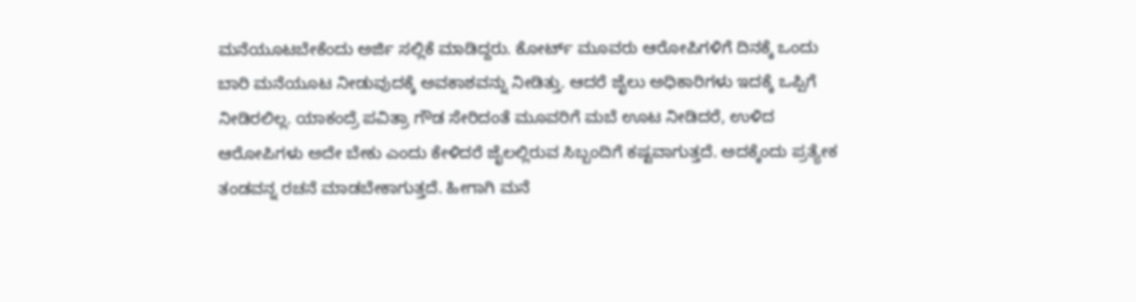ಮನೆಯೂಟಬೇಕೆಂದು ಅರ್ಜಿ ಸಲ್ಲಿಕೆ ಮಾಡಿದ್ದರು. ಕೋರ್ಟ್ ಮೂವರು ಆರೋಪಿಗಳಿಗೆ ದಿನಕ್ಕೆ ಒಂದು ಬಾರಿ ಮನೆಯೂಟ ನೀಡುವುದಕ್ಕೆ ಅವಕಾಶವನ್ನು ನೀಡಿತ್ತು. ಆದರೆ ಜೈಲು ಅಧಿಕಾರಿಗಳು ಇದಕ್ಕೆ ಒಪ್ಪಿಗೆ ನೀಡಿರಲಿಲ್ಲ. ಯಾಕಂದ್ರೆ ಪವಿತ್ರಾ ಗೌಡ ಸೇರಿದಂತೆ ಮೂವರಿಗೆ ಮಬೆ ಊಟ ನೀಡಿದರೆ, ಉಳಿದ ಆರೋಪಿಗಳು ಅದೇ ಬೇಕು ಎಂದು ಕೇಳಿದರೆ ಜೈಲಲ್ಲಿರುವ ಸಿಬ್ಬಂದಿಗೆ ಕಷ್ಟವಾಗುತ್ತದೆ. ಅದಕ್ಕೆಂದು ಪ್ರತ್ಯೇಕ ತಂಡವನ್ನ ರಚನೆ ಮಾಡಬೇಕಾಗುತ್ತದೆ. ಹೀಗಾಗಿ ಮನೆ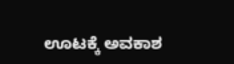ಊಟಕ್ಕೆ ಅವಕಾಶ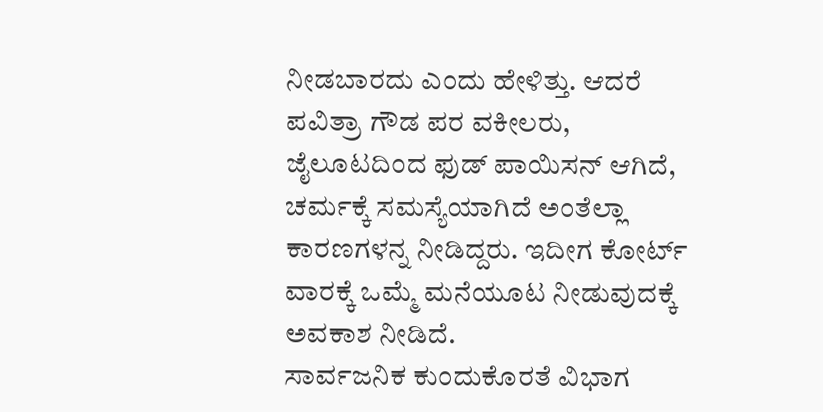ನೀಡಬಾರದು ಎಂದು ಹೇಳಿತ್ತು. ಆದರೆ ಪವಿತ್ರಾ ಗೌಡ ಪರ ವಕೀಲರು, ಜೈಲೂಟದಿಂದ ಫುಡ್ ಪಾಯಿಸನ್ ಆಗಿದೆ, ಚರ್ಮಕ್ಕೆ ಸಮಸ್ಯೆಯಾಗಿದೆ ಅಂತೆಲ್ಲಾ ಕಾರಣಗಳನ್ನ ನೀಡಿದ್ದರು. ಇದೀಗ ಕೋರ್ಟ್ ವಾರಕ್ಕೆ ಒಮ್ಮೆ ಮನೆಯೂಟ ನೀಡುವುದಕ್ಕೆ ಅವಕಾಶ ನೀಡಿದೆ.
ಸಾರ್ವಜನಿಕ ಕುಂದುಕೊರತೆ ವಿಭಾಗ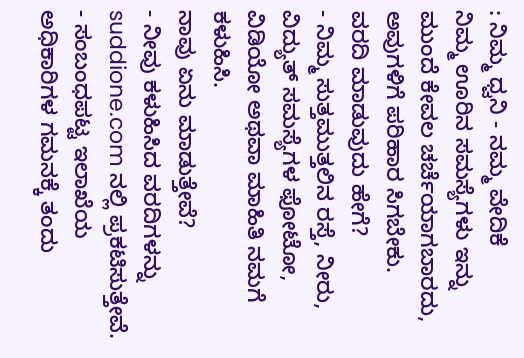: ನಿಮ್ಮ ಧ್ವನಿ - ನಮ್ಮ ವೇದಿಕೆ
ನಿಮ್ಮ ಊರಿನ ಸಮಸ್ಯೆಗಳು ಇನ್ನು ಮುಂದೆ ಕೇವಲ ಚರ್ಚೆಯಾಗಬಾರದು, ಅವುಗಳಿಗೆ ಪರಿಹಾರ ಸಿಗಬೇಕು.
ವರದಿ ಮಾಡುವುದು ಹೇಗೆ?
- ನಿಮ್ಮ ಸುತ್ತಮುತ್ತಲಿನ ರಸ್ತೆ, ನೀರು, ವಿದ್ಯುತ್ ಸಮಸ್ಯೆಗಳ ಫೋಟೋ, ವಿಡಿಯೋ ಅಥವಾ ಮಾಹಿತಿ ನಮಗೆ ಕಳುಹಿಸಿ.
ನಾವು ಏನು ಮಾಡುತ್ತೇವೆ?
- ನೀವು ಕಳುಹಿಸಿದ ವರದಿಗಳನ್ನು suddione.com ನಲ್ಲಿ ಪ್ರಕಟಿಸುತ್ತೇವೆ.
- ಸಂಬಂಧಪಟ್ಟ ಇಲಾಖೆಯ ಅಧಿಕಾರಿಗಳ ಗಮನಕ್ಕೆ ತಂದು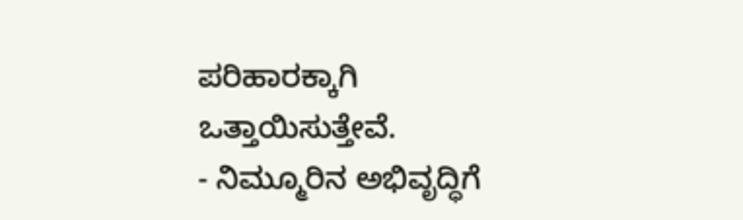ಪರಿಹಾರಕ್ಕಾಗಿ ಒತ್ತಾಯಿಸುತ್ತೇವೆ.
- ನಿಮ್ಮೂರಿನ ಅಭಿವೃದ್ಧಿಗೆ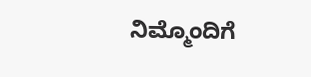ನಿಮ್ಮೊಂದಿಗೆ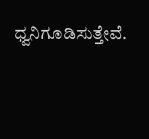ಧ್ವನಿಗೂಡಿಸುತ್ತೇವೆ.